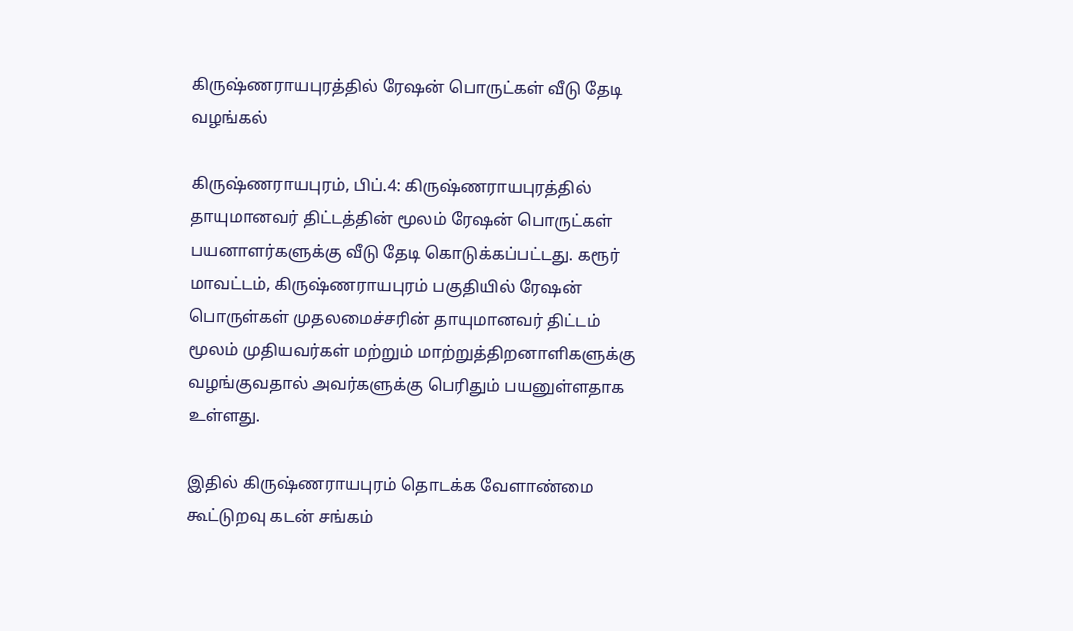கிருஷ்ணராயபுரத்தில் ரேஷன் பொருட்கள் வீடு தேடி வழங்கல்

கிருஷ்ணராயபுரம், பிப்.4: கிருஷ்ணராயபுரத்தில் தாயுமானவர் திட்டத்தின் மூலம் ரேஷன் பொருட்கள் பயனாளர்களுக்கு வீடு தேடி கொடுக்கப்பட்டது. கரூர் மாவட்டம், கிருஷ்ணராயபுரம் பகுதியில் ரேஷன் பொருள்கள் முதலமைச்சரின் தாயுமானவர் திட்டம் மூலம் முதியவர்கள் மற்றும் மாற்றுத்திறனாளிகளுக்கு வழங்குவதால் அவர்களுக்கு பெரிதும் பயனுள்ளதாக உள்ளது.

இதில் கிருஷ்ணராயபுரம் தொடக்க வேளாண்மை கூட்டுறவு கடன் சங்கம்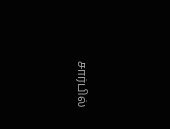சார்பில்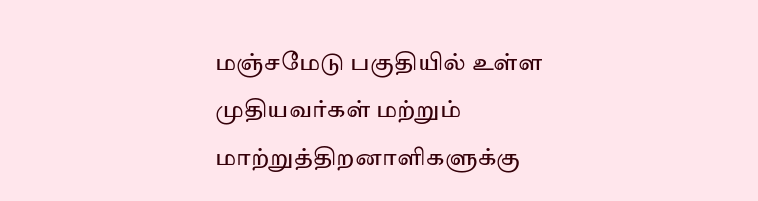மஞ்சமேடு பகுதியில் உள்ள முதியவர்கள் மற்றும் மாற்றுத்திறனாளிகளுக்கு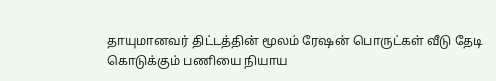தாயுமானவர் திட்டத்தின் மூலம் ரேஷன் பொருட்கள் வீடு தேடி கொடுக்கும் பணியை நியாய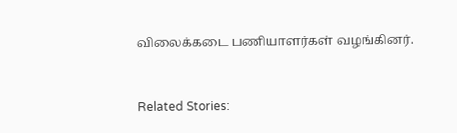விலைக்கடை பணியாளர்கள் வழங்கினர்.



Related Stories: